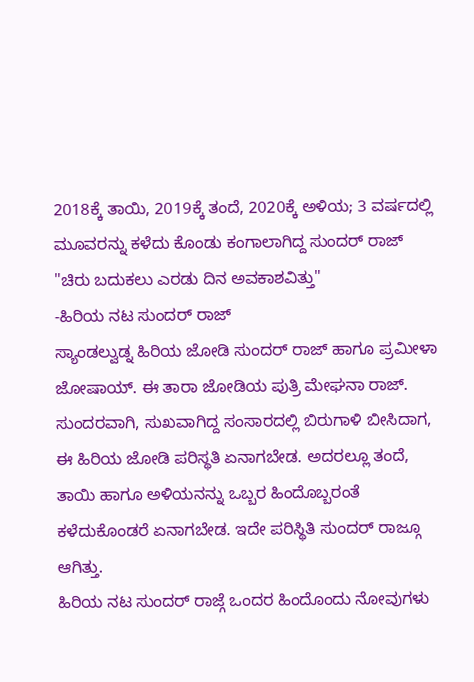2018ಕ್ಕೆ ತಾಯಿ, 2019ಕ್ಕೆ ತಂದೆ, 2020ಕ್ಕೆ ಅಳಿಯ; 3 ವರ್ಷದಲ್ಲಿ ಮೂವರನ್ನು ಕಳೆದು ಕೊಂಡು ಕಂಗಾಲಾಗಿದ್ದ ಸುಂದರ್ ರಾಜ್
"ಚಿರು ಬದುಕಲು ಎರಡು ದಿನ ಅವಕಾಶವಿತ್ತು"
-ಹಿರಿಯ ನಟ ಸುಂದರ್ ರಾಜ್
ಸ್ಯಾಂಡಲ್ವುಡ್ನ ಹಿರಿಯ ಜೋಡಿ ಸುಂದರ್ ರಾಜ್ ಹಾಗೂ ಪ್ರಮೀಳಾ ಜೋಷಾಯ್. ಈ ತಾರಾ ಜೋಡಿಯ ಪುತ್ರಿ ಮೇಘನಾ ರಾಜ್. ಸುಂದರವಾಗಿ, ಸುಖವಾಗಿದ್ದ ಸಂಸಾರದಲ್ಲಿ ಬಿರುಗಾಳಿ ಬೀಸಿದಾಗ, ಈ ಹಿರಿಯ ಜೋಡಿ ಪರಿಸ್ಥತಿ ಏನಾಗಬೇಡ. ಅದರಲ್ಲೂ ತಂದೆ, ತಾಯಿ ಹಾಗೂ ಅಳಿಯನನ್ನು ಒಬ್ಬರ ಹಿಂದೊಬ್ಬರಂತೆ ಕಳೆದುಕೊಂಡರೆ ಏನಾಗಬೇಡ. ಇದೇ ಪರಿಸ್ಥಿತಿ ಸುಂದರ್ ರಾಜ್ಗೂ ಆಗಿತ್ತು.
ಹಿರಿಯ ನಟ ಸುಂದರ್ ರಾಜ್ಗೆ ಒಂದರ ಹಿಂದೊಂದು ನೋವುಗಳು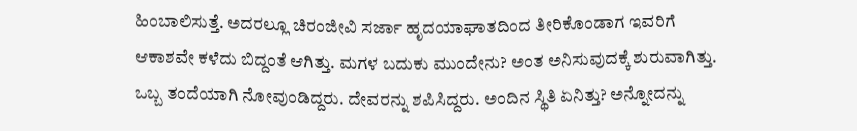ಹಿಂಬಾಲಿಸುತ್ತೆ. ಅದರಲ್ಲೂ ಚಿರಂಜೀವಿ ಸರ್ಜಾ ಹೃದಯಾಘಾತದಿಂದ ತೀರಿಕೊಂಡಾಗ ಇವರಿಗೆ ಆಕಾಶವೇ ಕಳೆದು ಬಿದ್ದಂತೆ ಆಗಿತ್ತು. ಮಗಳ ಬದುಕು ಮುಂದೇನು? ಅಂತ ಅನಿಸುವುದಕ್ಕೆ ಶುರುವಾಗಿತ್ತು. ಒಬ್ಬ ತಂದೆಯಾಗಿ ನೋವುಂಡಿದ್ದರು. ದೇವರನ್ನು ಶಪಿಸಿದ್ದರು. ಅಂದಿನ ಸ್ಥಿತಿ ಏನಿತ್ತು? ಅನ್ನೋದನ್ನು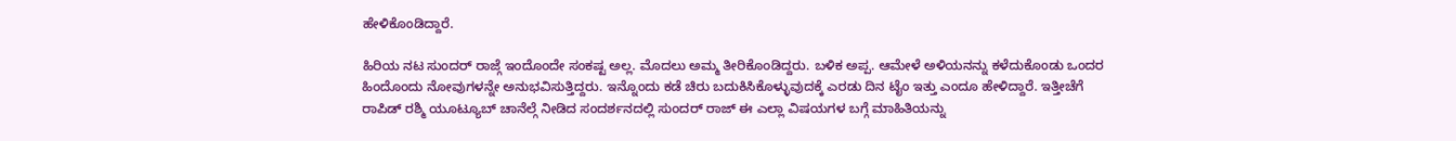ಹೇಳಿಕೊಂಡಿದ್ದಾರೆ.

ಹಿರಿಯ ನಟ ಸುಂದರ್ ರಾಜ್ಗೆ ಇಂದೊಂದೇ ಸಂಕಷ್ಟ ಅಲ್ಲ. ಮೊದಲು ಅಮ್ಮ ತೀರಿಕೊಂಡಿದ್ದರು. ಬಳಿಕ ಅಪ್ಪ. ಆಮೇಳೆ ಅಳಿಯನನ್ನು ಕಳೆದುಕೊಂಡು ಒಂದರ ಹಿಂದೊಂದು ನೋವುಗಳನ್ನೇ ಅನುಭವಿಸುತ್ತಿದ್ದರು. ಇನ್ನೊಂದು ಕಡೆ ಚಿರು ಬದುಕಿಸಿಕೊಳ್ಳುವುದಕ್ಕೆ ಎರಡು ದಿನ ಟೈಂ ಇತ್ತು ಎಂದೂ ಹೇಳಿದ್ದಾರೆ. ಇತ್ತೀಚೆಗೆ ರಾಪಿಡ್ ರಶ್ಮಿ ಯೂಟ್ಯೂಬ್ ಚಾನೆಲ್ಗೆ ನೀಡಿದ ಸಂದರ್ಶನದಲ್ಲಿ ಸುಂದರ್ ರಾಜ್ ಈ ಎಲ್ಲಾ ವಿಷಯಗಳ ಬಗ್ಗೆ ಮಾಹಿತಿಯನ್ನು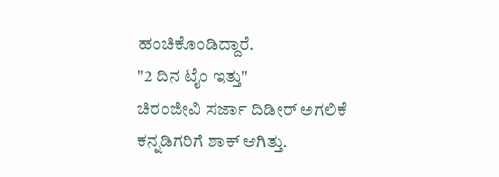ಹಂಚಿಕೊಂಡಿದ್ದಾರೆ.
"2 ದಿನ ಟೈಂ ಇತ್ತು"
ಚಿರಂಜೀವಿ ಸರ್ಜಾ ದಿಡೀರ್ ಅಗಲಿಕೆ ಕನ್ನಡಿಗರಿಗೆ ಶಾಕ್ ಆಗಿತ್ತು.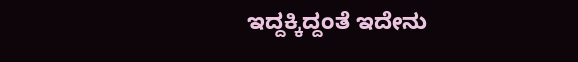ಇದ್ದಕ್ಕಿದ್ದಂತೆ ಇದೇನು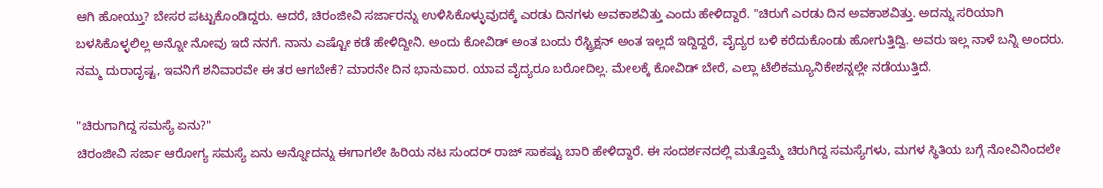ಆಗಿ ಹೋಯ್ತು? ಬೇಸರ ಪಟ್ಟುಕೊಂಡಿದ್ದರು. ಆದರೆ, ಚಿರಂಜೀವಿ ಸರ್ಜಾರನ್ನು ಉಳಿಸಿಕೊಳ್ಳುವುದಕ್ಕೆ ಎರಡು ದಿನಗಳು ಅವಕಾಶವಿತ್ತು ಎಂದು ಹೇಳಿದ್ದಾರೆ. "ಚಿರುಗೆ ಎರಡು ದಿನ ಅವಕಾಶವಿತ್ತು. ಅದನ್ನು ಸರಿಯಾಗಿ ಬಳಸಿಕೊಳ್ಳಲಿಲ್ಲ ಅನ್ನೋ ನೋವು ಇದೆ ನನಗೆ. ನಾನು ಎಷ್ಟೋ ಕಡೆ ಹೇಳಿದ್ದೀನಿ. ಅಂದು ಕೋವಿಡ್ ಅಂತ ಬಂದು ರೆಸ್ಟ್ರಿಕ್ಷನ್ ಅಂತ ಇಲ್ಲದೆ ಇದ್ದಿದ್ದರೆ, ವೈದ್ಯರ ಬಳಿ ಕರೆದುಕೊಂಡು ಹೋಗುತ್ತಿದ್ವಿ. ಅವರು ಇಲ್ಲ ನಾಳೆ ಬನ್ನಿ ಅಂದರು. ನಮ್ಮ ದುರಾದೃಷ್ಟ, ಇವನಿಗೆ ಶನಿವಾರವೇ ಈ ತರ ಆಗಬೇಕೆ? ಮಾರನೇ ದಿನ ಭಾನುವಾರ. ಯಾವ ವೈದ್ಯರೂ ಬರೋದಿಲ್ಲ. ಮೇಲಕ್ಕೆ ಕೋವಿಡ್ ಬೇರೆ, ಎಲ್ಲಾ ಟೆಲಿಕಮ್ಯೂನಿಕೇಶನ್ನಲ್ಲೇ ನಡೆಯುತ್ತಿದೆ.

"ಚಿರುಗಾಗಿದ್ದ ಸಮಸ್ಯೆ ಏನು?"
ಚಿರಂಜೀವಿ ಸರ್ಜಾ ಆರೋಗ್ಯ ಸಮಸ್ಯೆ ಏನು ಅನ್ನೋದನ್ನು ಈಗಾಗಲೇ ಹಿರಿಯ ನಟ ಸುಂದರ್ ರಾಜ್ ಸಾಕಷ್ಟು ಬಾರಿ ಹೇಳಿದ್ದಾರೆ. ಈ ಸಂದರ್ಶನದಲ್ಲಿ ಮತ್ತೊಮ್ಮೆ ಚಿರುಗಿದ್ದ ಸಮಸ್ಯೆಗಳು, ಮಗಳ ಸ್ಥಿತಿಯ ಬಗ್ಗೆ ನೋವಿನಿಂದಲೇ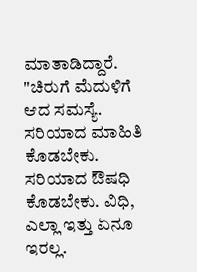ಮಾತಾಡಿದ್ದಾರೆ. "ಚಿರುಗೆ ಮೆದುಳಿಗೆ ಆದ ಸಮಸ್ಯೆ. ಸರಿಯಾದ ಮಾಹಿತಿ ಕೊಡಬೇಕು. ಸರಿಯಾದ ಔಷಧಿ ಕೊಡಬೇಕು. ವಿಧಿ, ಎಲ್ಲಾ ಇತ್ತು ಏನೂ ಇರಲ್ಲ.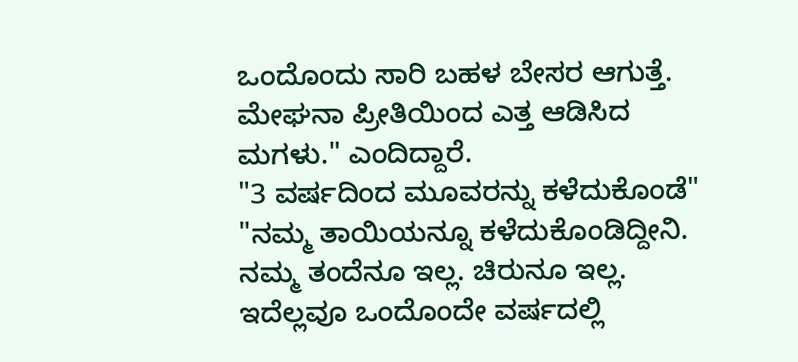ಒಂದೊಂದು ಸಾರಿ ಬಹಳ ಬೇಸರ ಆಗುತ್ತೆ. ಮೇಘನಾ ಪ್ರೀತಿಯಿಂದ ಎತ್ತ ಆಡಿಸಿದ ಮಗಳು." ಎಂದಿದ್ದಾರೆ.
"3 ವರ್ಷದಿಂದ ಮೂವರನ್ನು ಕಳೆದುಕೊಂಡೆ"
"ನಮ್ಮ ತಾಯಿಯನ್ನೂ ಕಳೆದುಕೊಂಡಿದ್ದೀನಿ. ನಮ್ಮ ತಂದೆನೂ ಇಲ್ಲ. ಚಿರುನೂ ಇಲ್ಲ. ಇದೆಲ್ಲವೂ ಒಂದೊಂದೇ ವರ್ಷದಲ್ಲಿ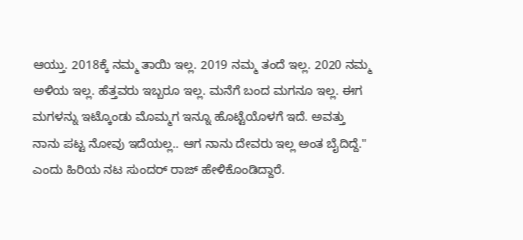ಆಯ್ತು. 2018ಕ್ಕೆ ನಮ್ಮ ತಾಯಿ ಇಲ್ಲ. 2019 ನಮ್ಮ ತಂದೆ ಇಲ್ಲ. 2020 ನಮ್ಮ ಅಳಿಯ ಇಲ್ಲ. ಹೆತ್ತವರು ಇಬ್ಬರೂ ಇಲ್ಲ. ಮನೆಗೆ ಬಂದ ಮಗನೂ ಇಲ್ಲ. ಈಗ ಮಗಳನ್ನು ಇಟ್ಕೊಂಡು ಮೊಮ್ಮಗ ಇನ್ನೂ ಹೊಟ್ಟೆಯೊಳಗೆ ಇದೆ. ಅವತ್ತು ನಾನು ಪಟ್ಟ ನೋವು ಇದೆಯಲ್ಲ.. ಆಗ ನಾನು ದೇವರು ಇಲ್ಲ ಅಂತ ಬೈದಿದ್ದೆ." ಎಂದು ಹಿರಿಯ ನಟ ಸುಂದರ್ ರಾಜ್ ಹೇಳಿಕೊಂಡಿದ್ದಾರೆ.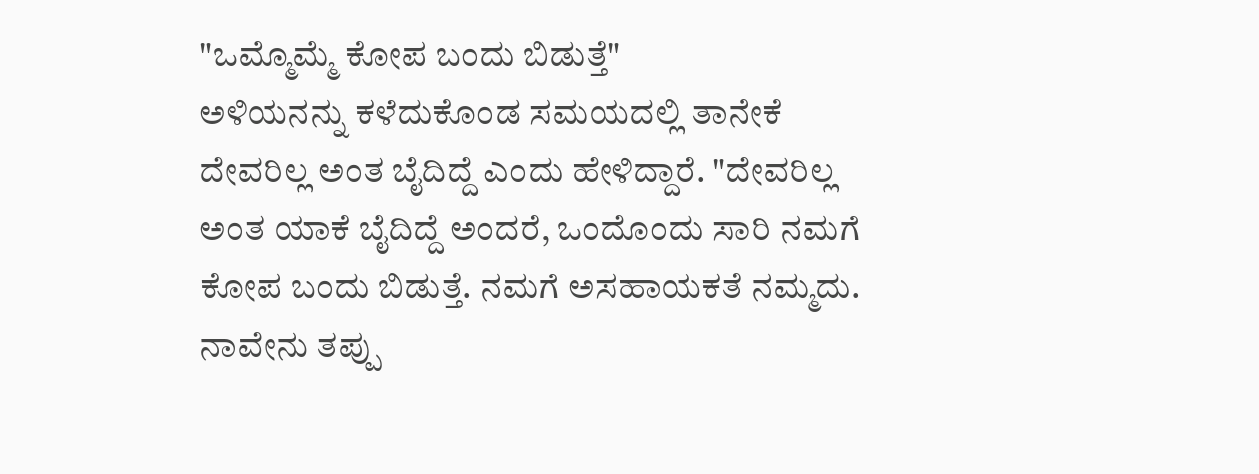"ಒಮ್ಮೊಮ್ಮೆ ಕೋಪ ಬಂದು ಬಿಡುತ್ತೆ"
ಅಳಿಯನನ್ನು ಕಳೆದುಕೊಂಡ ಸಮಯದಲ್ಲಿ ತಾನೇಕೆ ದೇವರಿಲ್ಲ ಅಂತ ಬೈದಿದ್ದೆ ಎಂದು ಹೇಳಿದ್ದಾರೆ. "ದೇವರಿಲ್ಲ ಅಂತ ಯಾಕೆ ಬೈದಿದ್ದೆ ಅಂದರೆ, ಒಂದೊಂದು ಸಾರಿ ನಮಗೆ ಕೋಪ ಬಂದು ಬಿಡುತ್ತೆ. ನಮಗೆ ಅಸಹಾಯಕತೆ ನಮ್ಮದು. ನಾವೇನು ತಪ್ಪು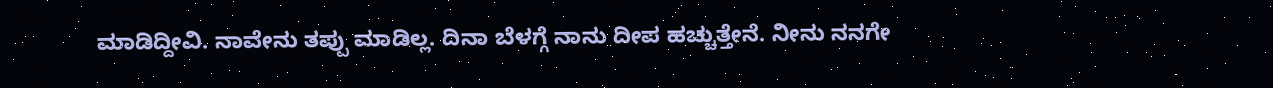ಮಾಡಿದ್ದೀವಿ. ನಾವೇನು ತಪ್ಪು ಮಾಡಿಲ್ಲ. ದಿನಾ ಬೆಳಗ್ಗೆ ನಾನು ದೀಪ ಹಚ್ಚುತ್ತೇನೆ. ನೀನು ನನಗೇ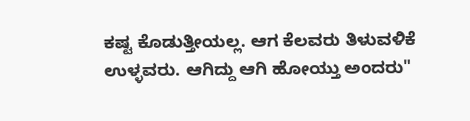ಕಷ್ಟ ಕೊಡುತ್ತೀಯಲ್ಲ. ಆಗ ಕೆಲವರು ತಿಳುವಳಿಕೆ ಉಳ್ಳವರು. ಆಗಿದ್ದು ಆಗಿ ಹೋಯ್ತು ಅಂದರು"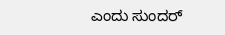ಎಂದು ಸುಂದರ್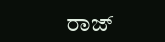ರಾಜ್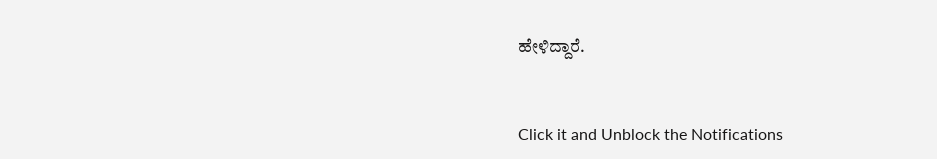ಹೇಳಿದ್ದಾರೆ.


Click it and Unblock the Notifications